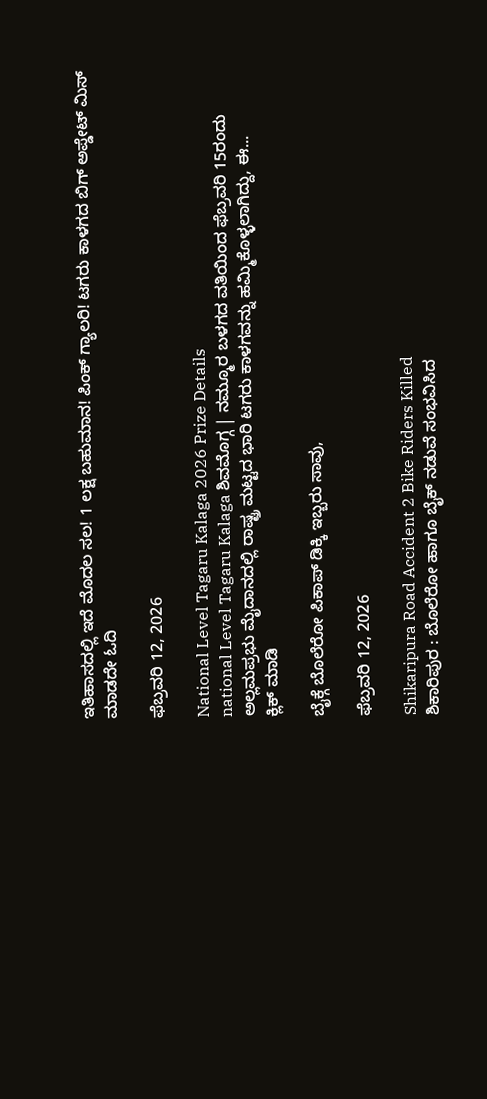ಇತಿಹಾಸದಲ್ಲಿ ಇದೆ ಮೊದಲ ಸಲ! 1 ಲಕ್ಷ ಬಹುಮಾನ! ಪಿಂಕ್ ಗ್ಯಾಲರಿ! ಟಗರು ಕಾಳಗದ ಬಿಗ್ ಅಪ್ಡೇಟ್ ಮಿಸ್ ಮಾಡದೇ ಓದಿ

ಫೆಬ್ರವರಿ 12, 2026

National Level Tagaru Kalaga 2026 Prize Details
national Level Tagaru Kalaga ಶಿವಮೊಗ್ಗ | ನಮ್ಮೂರ ಬಳಗದ ವತಿಯಿಂದ ಫೆಬ್ರವರಿ 15ರಂದು ಅಲ್ಲಮಪ್ರಭು ಮೈದಾನದಲ್ಲಿ ರಾಷ್ಟ್ರ ಮಟ್ಟದ ಭಾರಿ ಟಗರು ಕಾಳಗವನ್ನು ಹಮ್ಮಿಕೊಳ್ಳಲಾಗಿದ್ದು, ಈ...
ಕ್ಲಿಕ್ ಮಾಡಿ

ಬೈಕ್ಗೆ ಬೊಲೆರೋ ಪಿಕಾಪ್ ಡಿಕ್ಕಿ ಇಬ್ಬರು ಸಾವು,

ಫೆಬ್ರವರಿ 12, 2026

Shikaripura Road Accident 2 Bike Riders Killed
ಶಿಕಾರಿಪುರ : ಬೊಲೆರೋ ಹಾಗೂ ಬೈಕ್ ನಡುವೆ ಸಂಭವಿಸಿದ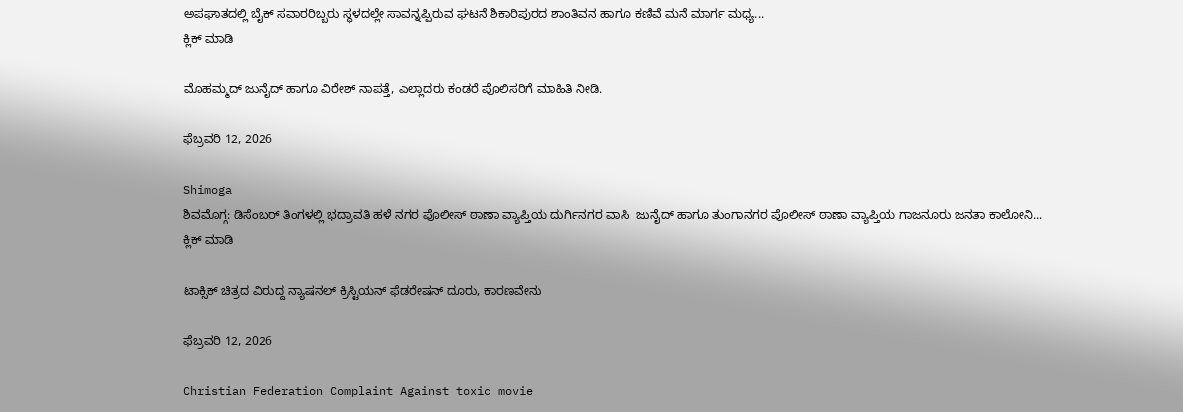ಅಪಘಾತದಲ್ಲಿ ಬೈಕ್ ಸವಾರರಿಬ್ಬರು ಸ್ಥಳದಲ್ಲೇ ಸಾವನ್ನಪ್ಪಿರುವ ಘಟನೆ ಶಿಕಾರಿಪುರದ ಶಾಂತಿವನ ಹಾಗೂ ಕಣಿವೆ ಮನೆ ಮಾರ್ಗ ಮಧ್ಯ...
ಕ್ಲಿಕ್ ಮಾಡಿ

ಮೊಹಮ್ಮದ್ ಜುನೈದ್ ಹಾಗೂ ವಿರೇಶ್ ನಾಪತ್ತೆ, ಎಲ್ಲಾದರು ಕಂಡರೆ ಪೊಲಿಸರಿಗೆ ಮಾಹಿತಿ ನೀಡಿ.

ಫೆಬ್ರವರಿ 12, 2026

Shimoga
ಶಿವಮೊಗ್ಗ: ಡಿಸೆಂಬರ್ ತಿಂಗಳಲ್ಲಿ ಭದ್ರಾವತಿ ಹಳೆ ನಗರ ಪೊಲೀಸ್ ಠಾಣಾ ವ್ಯಾಪ್ತಿಯ ದುರ್ಗಿನಗರ ವಾಸಿ  ಜುನೈದ್ ಹಾಗೂ ತುಂಗಾನಗರ ಪೊಲೀಸ್ ಠಾಣಾ ವ್ಯಾಪ್ತಿಯ ಗಾಜನೂರು ಜನತಾ ಕಾಲೋನಿ...
ಕ್ಲಿಕ್ ಮಾಡಿ

ಟಾಕ್ಸಿಕ್ ಚಿತ್ರದ ವಿರುದ್ದ ನ್ಯಾಷನಲ್ ಕ್ರಿಸ್ಟಿಯನ್ ಫೆಡರೇಷನ್ ದೂರು, ಕಾರಣವೇನು

ಫೆಬ್ರವರಿ 12, 2026

Christian Federation Complaint Against toxic movie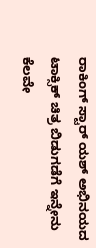ರಾಕಿಂಗ್ ಸ್ಟಾರ್ ಯಶ್ ಅಭಿನಯದ ಟಾಕ್ಸಿಕ್ ಚಿತ್ರ ಬಿಡುಗಡೆಗೆ ಇನ್ನೇನು ಕೆಲವೇ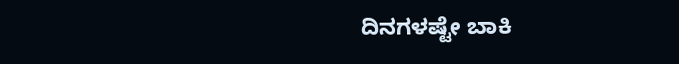ದಿನಗಳಷ್ಟೇ ಬಾಕಿ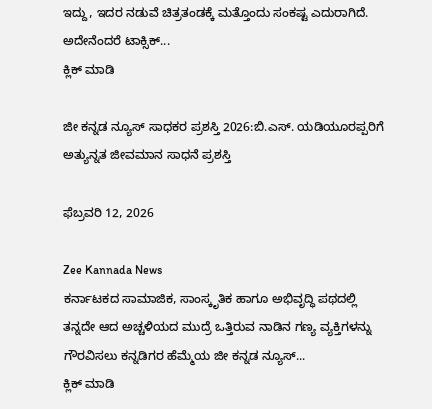ಇದ್ದು, ಇದರ ನಡುವೆ ಚಿತ್ರತಂಡಕ್ಕೆ ಮತ್ತೊಂದು ಸಂಕಷ್ಟ ಎದುರಾಗಿದೆ. ಅದೇನೆಂದರೆ ಟಾಕ್ಸಿಕ್...
ಕ್ಲಿಕ್ ಮಾಡಿ

ಜೀ ಕನ್ನಡ ನ್ಯೂಸ್ ಸಾಧಕರ ಪ್ರಶಸ್ತಿ 2026:ಬಿ.ಎಸ್. ಯಡಿಯೂರಪ್ಪರಿಗೆ ಅತ್ಯುನ್ನತ ಜೀವಮಾನ ಸಾಧನೆ ಪ್ರಶಸ್ತಿ

ಫೆಬ್ರವರಿ 12, 2026

Zee Kannada News
ಕರ್ನಾಟಕದ ಸಾಮಾಜಿಕ, ಸಾಂಸ್ಕೃತಿಕ ಹಾಗೂ ಅಭಿವೃದ್ಧಿ ಪಥದಲ್ಲಿ ತನ್ನದೇ ಆದ ಅಚ್ಚಳಿಯದ ಮುದ್ರೆ ಒತ್ತಿರುವ ನಾಡಿನ ಗಣ್ಯ ವ್ಯಕ್ತಿಗಳನ್ನು ಗೌರವಿಸಲು ಕನ್ನಡಿಗರ ಹೆಮ್ಮೆಯ ಜೀ ಕನ್ನಡ ನ್ಯೂಸ್‌...
ಕ್ಲಿಕ್ ಮಾಡಿ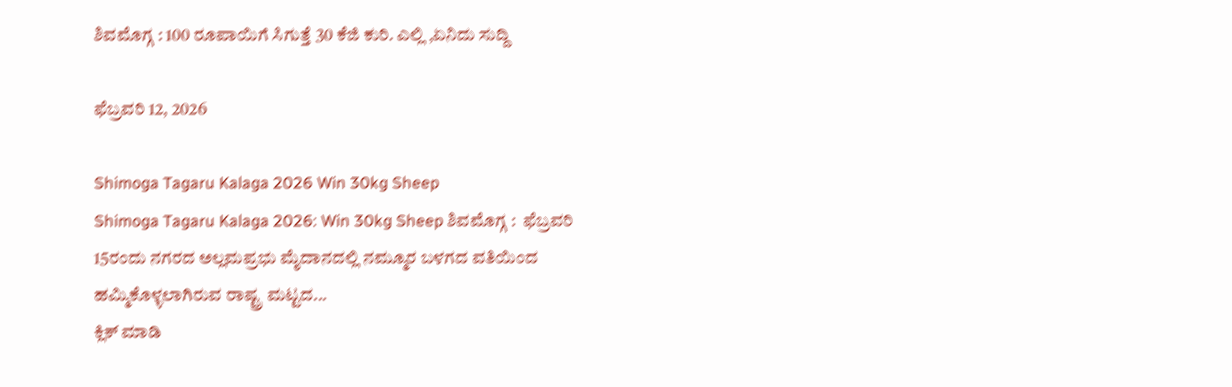ಶಿವಮೊಗ್ಗ : 100 ರೂಪಾಯಿಗೆ ಸಿಗುತ್ತೆ 30 ಕೆಜಿ ಕುರಿ. ಎಲ್ಲಿ ,ಏನಿದು ಸುದ್ದಿ

ಫೆಬ್ರವರಿ 12, 2026

Shimoga Tagaru Kalaga 2026 Win 30kg Sheep
Shimoga Tagaru Kalaga 2026: Win 30kg Sheep ಶಿವಮೊಗ್ಗ :  ಫೆಬ್ರವರಿ 15ರಂದು ನಗರದ ಅಲ್ಲಮಪ್ರಭು ಮೈದಾನದಲ್ಲಿ ನಮ್ಮೂರ ಬಳಗದ ವತಿಯಿಂದ ಹಮ್ಮಿಕೊಳ್ಳಲಾಗಿರುವ ರಾಷ್ಟ್ರ ಮಟ್ಟದ...
ಕ್ಲಿಕ್ ಮಾಡಿ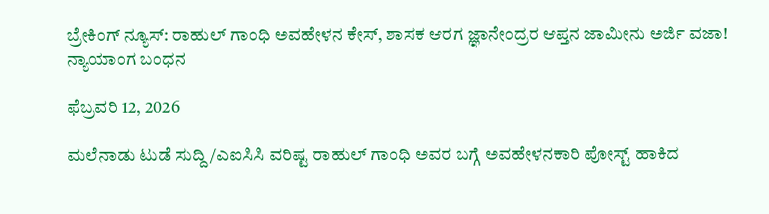ಬ್ರೇಕಿಂಗ್ ನ್ಯೂಸ್: ರಾಹುಲ್ ಗಾಂಧಿ ಅವಹೇಳನ ಕೇಸ್, ಶಾಸಕ ಆರಗ ಜ್ಞಾನೇಂದ್ರರ ಆಪ್ತನ ಜಾಮೀನು ಅರ್ಜಿ ವಜಾ! ನ್ಯಾಯಾಂಗ ಬಂಧನ

ಫೆಬ್ರವರಿ 12, 2026

ಮಲೆನಾಡು ಟುಡೆ ಸುದ್ದಿ /ಎಐಸಿಸಿ ವರಿಷ್ಟ ರಾಹುಲ್ ಗಾಂಧಿ ಅವರ ಬಗ್ಗೆ ಅವಹೇಳನಕಾರಿ ಪೋಸ್ಟ್ ಹಾಕಿದ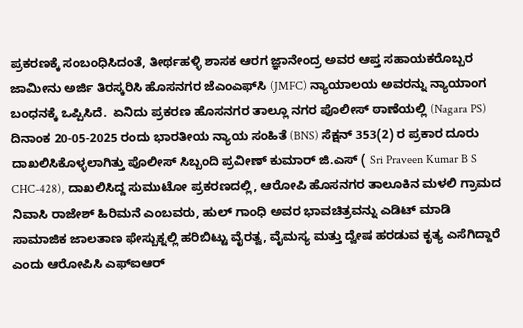ಪ್ರಕರಣಕ್ಕೆ ಸಂಬಂಧಿಸಿದಂತೆ, ತೀರ್ಥಹಳ್ಳಿ ಶಾಸಕ ಆರಗ ಜ್ಞಾನೇಂದ್ರ ಅವರ ಆಪ್ತ ಸಹಾಯಕರೊಬ್ಬರ ಜಾಮೀನು ಅರ್ಜಿ ತಿರಸ್ಕರಿಸಿ ಹೊಸನಗರ ಜೆಎಂಎಫ್‌ಸಿ (JMFC) ನ್ಯಾಯಾಲಯ ಅವರನ್ನು ನ್ಯಾಯಾಂಗ ಬಂಧನಕ್ಕೆ ಒಪ್ಪಿಸಿದೆ.  ಏನಿದು ಪ್ರಕರಣ ಹೊಸನಗರ ತಾಲ್ಲೂ ನಗರ ಪೊಲೀಸ್ ಠಾಣೆಯಲ್ಲಿ (Nagara PS) ದಿನಾಂಕ 20-05-2025 ರಂದು ಭಾರತೀಯ ನ್ಯಾಯ ಸಂಹಿತೆ (BNS) ಸೆಕ್ಷನ್ 353(2) ರ ಪ್ರಕಾರ ದೂರು ದಾಖಲಿಸಿಕೊಳ್ಳಲಾಗಿತ್ತು ಪೊಲೀಸ್ ಸಿಬ್ಬಂದಿ ಪ್ರವೀಣ್ ಕುಮಾರ್ ಜಿ.ಎಸ್ ( Sri Praveen Kumar B S CHC-428), ದಾಖಲಿಸಿದ್ದ ಸುಮುಟೋ ಪ್ರಕರಣದಲ್ಲಿ, ಆರೋಪಿ ಹೊಸನಗರ ತಾಲೂಕಿನ ಮಳಲಿ ಗ್ರಾಮದ ನಿವಾಸಿ ರಾಜೇಶ್ ಹಿರಿಮನೆ ಎಂಬವರು, ಹುಲ್ ಗಾಂಧಿ ಅವರ ಭಾವಚಿತ್ರವನ್ನು ಎಡಿಟ್ ಮಾಡಿ ಸಾಮಾಜಿಕ ಜಾಲತಾಣ ಫೇಸ್ಬುಕ್ನಲ್ಲಿ ಹರಿಬಿಟ್ಟು ವೈರತ್ವ, ವೈಮಸ್ಯ ಮತ್ತು ದ್ವೇಷ ಹರಡುವ ಕೃತ್ಯ ಎಸೆಗಿದ್ದಾರೆ ಎಂದು ಆರೋಪಿಸಿ ಎಫ್ಐಆರ್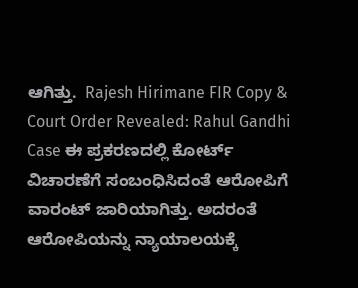ಆಗಿತ್ತು.  Rajesh Hirimane FIR Copy & Court Order Revealed: Rahul Gandhi Case ಈ ಪ್ರಕರಣದಲ್ಲಿ ಕೋರ್ಟ್ ವಿಚಾರಣೆಗೆ ಸಂಬಂಧಿಸಿದಂತೆ ಆರೋಪಿಗೆ ವಾರಂಟ್ ಜಾರಿಯಾಗಿತ್ತು. ಅದರಂತೆ ಆರೋಪಿಯನ್ನು ನ್ಯಾಯಾಲಯಕ್ಕೆ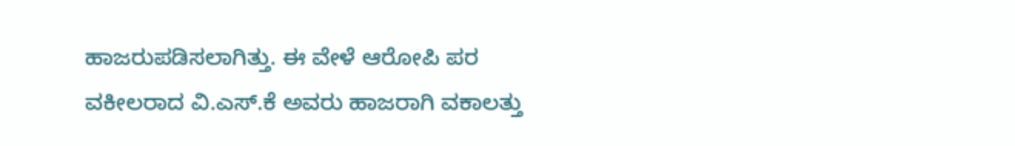ಹಾಜರುಪಡಿಸಲಾಗಿತ್ತು. ಈ ವೇಳೆ ಆರೋಪಿ ಪರ ವಕೀಲರಾದ ವಿ.ಎಸ್.ಕೆ ಅವರು ಹಾಜರಾಗಿ ವಕಾಲತ್ತು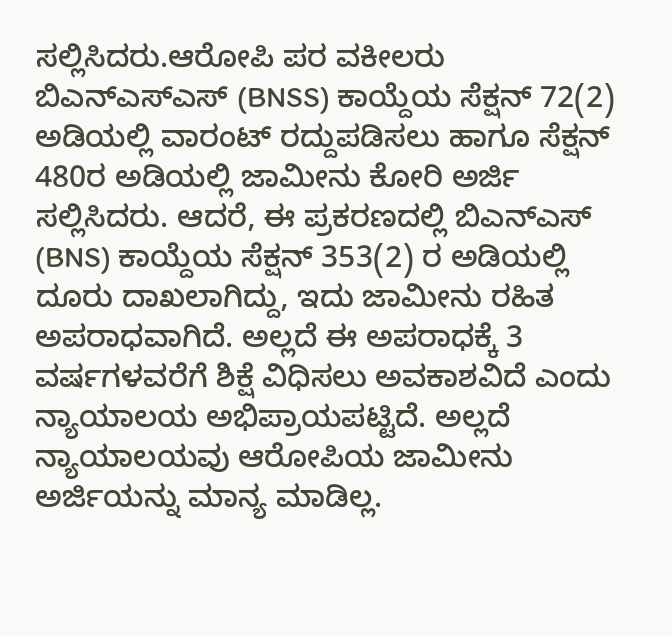ಸಲ್ಲಿಸಿದರು.ಆರೋಪಿ ಪರ ವಕೀಲರು ಬಿಎನ್‌ಎಸ್‌ಎಸ್ (BNSS) ಕಾಯ್ದೆಯ ಸೆಕ್ಷನ್ 72(2) ಅಡಿಯಲ್ಲಿ ವಾರಂಟ್ ರದ್ದುಪಡಿಸಲು ಹಾಗೂ ಸೆಕ್ಷನ್ 480ರ ಅಡಿಯಲ್ಲಿ ಜಾಮೀನು ಕೋರಿ ಅರ್ಜಿ ಸಲ್ಲಿಸಿದರು. ಆದರೆ, ಈ ಪ್ರಕರಣದಲ್ಲಿ ಬಿಎನ್‌ಎಸ್ (BNS) ಕಾಯ್ದೆಯ ಸೆಕ್ಷನ್ 353(2) ರ ಅಡಿಯಲ್ಲಿ ದೂರು ದಾಖಲಾಗಿದ್ದು, ಇದು ಜಾಮೀನು ರಹಿತ ಅಪರಾಧವಾಗಿದೆ. ಅಲ್ಲದೆ ಈ ಅಪರಾಧಕ್ಕೆ 3 ವರ್ಷಗಳವರೆಗೆ ಶಿಕ್ಷೆ ವಿಧಿಸಲು ಅವಕಾಶವಿದೆ ಎಂದು ನ್ಯಾಯಾಲಯ ಅಭಿಪ್ರಾಯಪಟ್ಟಿದೆ. ಅಲ್ಲದೆ  ನ್ಯಾಯಾಲಯವು ಆರೋಪಿಯ ಜಾಮೀನು ಅರ್ಜಿಯನ್ನು ಮಾನ್ಯ ಮಾಡಿಲ್ಲ.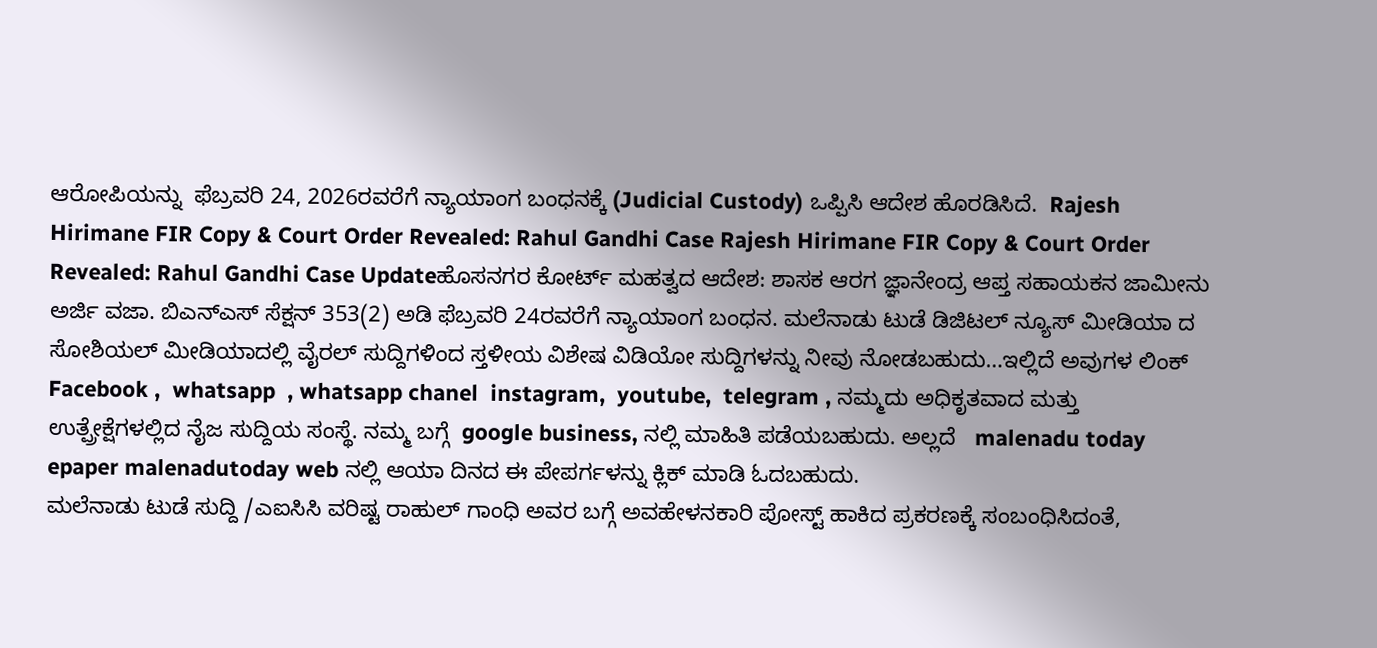ಆರೋಪಿಯನ್ನು  ಫೆಬ್ರವರಿ 24, 2026ರವರೆಗೆ ನ್ಯಾಯಾಂಗ ಬಂಧನಕ್ಕೆ (Judicial Custody) ಒಪ್ಪಿಸಿ ಆದೇಶ ಹೊರಡಿಸಿದೆ.  Rajesh Hirimane FIR Copy & Court Order Revealed: Rahul Gandhi Case Rajesh Hirimane FIR Copy & Court Order Revealed: Rahul Gandhi Case Updateಹೊಸನಗರ ಕೋರ್ಟ್ ಮಹತ್ವದ ಆದೇಶ: ಶಾಸಕ ಆರಗ ಜ್ಞಾನೇಂದ್ರ ಆಪ್ತ ಸಹಾಯಕನ ಜಾಮೀನು ಅರ್ಜಿ ವಜಾ. ಬಿಎನ್‌ಎಸ್ ಸೆಕ್ಷನ್ 353(2) ಅಡಿ ಫೆಬ್ರವರಿ 24ರವರೆಗೆ ನ್ಯಾಯಾಂಗ ಬಂಧನ. ಮಲೆನಾಡು ಟುಡೆ ಡಿಜಿಟಲ್ ನ್ಯೂಸ್ ಮೀಡಿಯಾ ದ ಸೋಶಿಯಲ್ ಮೀಡಿಯಾದಲ್ಲಿ ವೈರಲ್ ಸುದ್ದಿಗಳಿಂದ ಸ್ತಳೀಯ ವಿಶೇಷ ವಿಡಿಯೋ ಸುದ್ದಿಗಳನ್ನು ನೀವು ನೋಡಬಹುದು…ಇಲ್ಲಿದೆ ಅವುಗಳ ಲಿಂಕ್  Facebook ,  whatsapp  , whatsapp chanel  instagram,  youtube,  telegram , ನಮ್ಮದು ಅಧಿಕೃತವಾದ ಮತ್ತು ಉತ್ಪ್ರೇಕ್ಷೆಗಳಲ್ಲಿದ ನೈಜ ಸುದ್ದಿಯ ಸಂಸ್ಥೆ. ನಮ್ಮ ಬಗ್ಗೆ  google business, ನಲ್ಲಿ ಮಾಹಿತಿ ಪಡೆಯಬಹುದು. ಅಲ್ಲದೆ   malenadu today epaper malenadutoday web ನಲ್ಲಿ ಆಯಾ ದಿನದ ಈ ಪೇಪರ್ಗಳನ್ನು ಕ್ಲಿಕ್ ಮಾಡಿ ಓದಬಹುದು.
ಮಲೆನಾಡು ಟುಡೆ ಸುದ್ದಿ /ಎಐಸಿಸಿ ವರಿಷ್ಟ ರಾಹುಲ್ ಗಾಂಧಿ ಅವರ ಬಗ್ಗೆ ಅವಹೇಳನಕಾರಿ ಪೋಸ್ಟ್ ಹಾಕಿದ ಪ್ರಕರಣಕ್ಕೆ ಸಂಬಂಧಿಸಿದಂತೆ,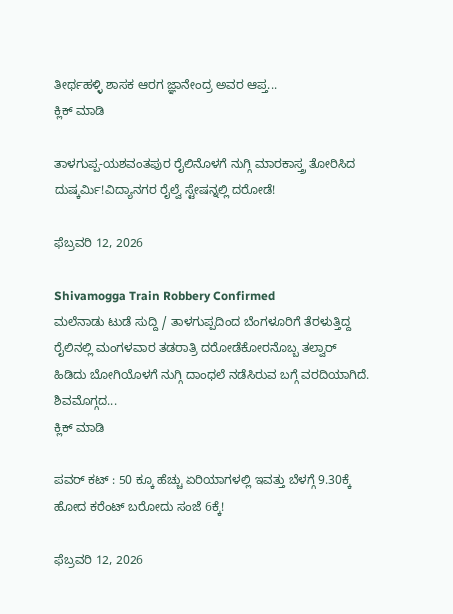ತೀರ್ಥಹಳ್ಳಿ ಶಾಸಕ ಆರಗ ಜ್ಞಾನೇಂದ್ರ ಅವರ ಆಪ್ತ...
ಕ್ಲಿಕ್ ಮಾಡಿ

ತಾಳಗುಪ್ಪ-ಯಶವಂತಪುರ ರೈಲಿನೊಳಗೆ ನುಗ್ಗಿ ಮಾರಕಾಸ್ತ್ರ ತೋರಿಸಿದ ದುಷ್ಕರ್ಮಿ!ವಿದ್ಯಾನಗರ ರೈಲ್ವೆ ಸ್ಟೇಷನ್ನಲ್ಲಿ ದರೋಡೆ!

ಫೆಬ್ರವರಿ 12, 2026

Shivamogga Train Robbery Confirmed
ಮಲೆನಾಡು ಟುಡೆ ಸುದ್ದಿ / ತಾಳಗುಪ್ಪದಿಂದ ಬೆಂಗಳೂರಿಗೆ ತೆರಳುತ್ತಿದ್ದ ರೈಲಿನಲ್ಲಿ ಮಂಗಳವಾರ ತಡರಾತ್ರಿ ದರೋಡೆಕೋರನೊಬ್ಬ ತಲ್ವಾರ್ ಹಿಡಿದು ಬೋಗಿಯೊಳಗೆ ನುಗ್ಗಿ ದಾಂಧಲೆ ನಡೆಸಿರುವ ಬಗ್ಗೆ ವರದಿಯಾಗಿದೆ. ಶಿವಮೊಗ್ಗದ...
ಕ್ಲಿಕ್ ಮಾಡಿ

ಪವರ್ ಕಟ್ : 50 ಕ್ಕೂ ಹೆಚ್ಚು ಏರಿಯಾಗಳಲ್ಲಿ ಇವತ್ತು ಬೆಳಗ್ಗೆ 9.30ಕ್ಕೆ ಹೋದ ಕರೆಂಟ್ ಬರೋದು ಸಂಜೆ 6ಕ್ಕೆ!

ಫೆಬ್ರವರಿ 12, 2026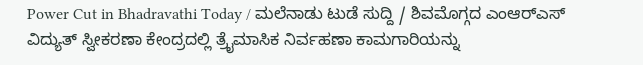Power Cut in Bhadravathi Today / ಮಲೆನಾಡು ಟುಡೆ ಸುದ್ದಿ / ಶಿವಮೊಗ್ಗದ ಎಂಆರ್‌ಎಸ್ ವಿದ್ಯುತ್ ಸ್ವೀಕರಣಾ ಕೇಂದ್ರದಲ್ಲಿ ತ್ರೈಮಾಸಿಕ ನಿರ್ವಹಣಾ ಕಾಮಗಾರಿಯನ್ನು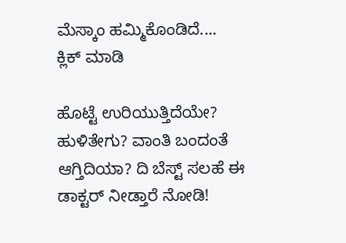ಮೆಸ್ಕಾಂ ಹಮ್ಮಿಕೊಂಡಿದೆ....
ಕ್ಲಿಕ್ ಮಾಡಿ

ಹೊಟ್ಟೆ ಉರಿಯುತ್ತಿದೆಯೇ? ಹುಳಿತೇಗು? ವಾಂತಿ ಬಂದಂತೆ ಆಗ್ತಿದಿಯಾ? ದಿ ಬೆಸ್ಟ್ ಸಲಹೆ ಈ ಡಾಕ್ಟರ್ ನೀಡ್ತಾರೆ ನೋಡಿ!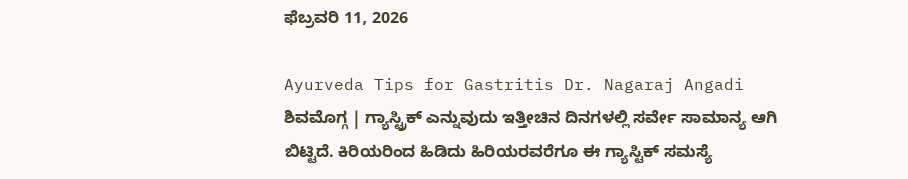ಫೆಬ್ರವರಿ 11, 2026

Ayurveda Tips for Gastritis Dr. Nagaraj Angadi
ಶಿವಮೊಗ್ಗ | ಗ್ಯಾಸ್ಟ್ರಿಕ್ ಎನ್ನುವುದು ಇತ್ತೀಚಿನ ದಿನಗಳಲ್ಲಿ ಸರ್ವೇ ಸಾಮಾನ್ಯ ಆಗಿ ಬಿಟ್ಟಿದೆ. ಕಿರಿಯರಿಂದ ಹಿಡಿದು ಹಿರಿಯರವರೆಗೂ ಈ ಗ್ಯಾಸ್ಟಿಕ್ ಸಮಸ್ಯೆ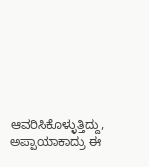ಆವರಿಸಿಕೊಳ್ಳುತ್ತಿದ್ದು, ಅಪ್ಪಾಯಾಕಾದ್ರು ಈ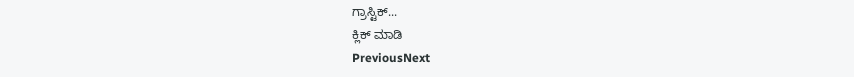ಗ್ರಾಸ್ಟಿಕ್...
ಕ್ಲಿಕ್ ಮಾಡಿ
PreviousNext